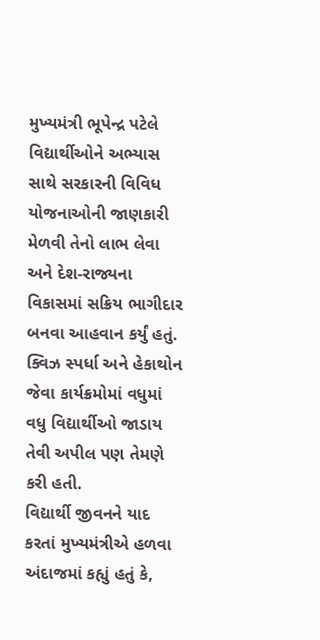મુખ્યમંત્રી ભૂપેન્દ્ર પટેલે વિદ્યાર્થીઓને અભ્યાસ સાથે સરકારની વિવિધ યોજનાઓની જાણકારી મેળવી તેનો લાભ લેવા અને દેશ-રાજ્યના વિકાસમાં સક્રિય ભાગીદાર બનવા આહવાન કર્યું હતું. ક્વિઝ સ્પર્ધા અને હેકાથોન જેવા કાર્યક્રમોમાં વધુમાં વધુ વિદ્યાર્થીઓ જાડાય તેવી અપીલ પણ તેમણે કરી હતી.
વિદ્યાર્થી જીવનને યાદ કરતાં મુખ્યમંત્રીએ હળવા અંદાજમાં કહ્યું હતું કે,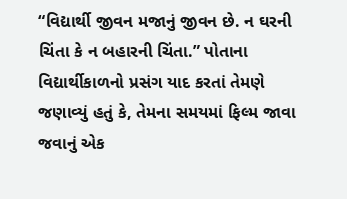“વિદ્યાર્થી જીવન મજાનું જીવન છે. ન ઘરની ચિંતા કે ન બહારની ચિંતા.” પોતાના વિદ્યાર્થીકાળનો પ્રસંગ યાદ કરતાં તેમણે જણાવ્યું હતું કે, તેમના સમયમાં ફિલ્મ જાવા જવાનું એક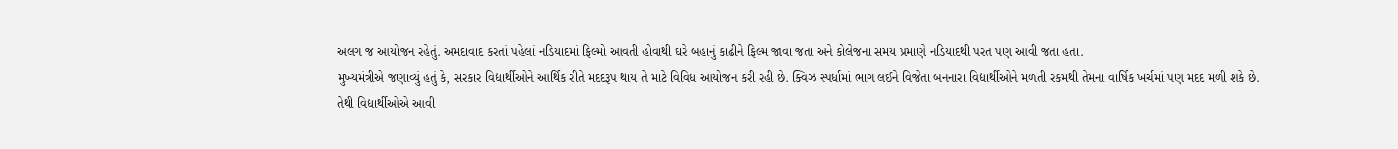અલગ જ આયોજન રહેતું. અમદાવાદ કરતાં પહેલાં નડિયાદમાં ફિલ્મો આવતી હોવાથી ઘરે બહાનું કાઢીને ફિલ્મ જાવા જતા અને કોલેજના સમય પ્રમાણે નડિયાદથી પરત પણ આવી જતા હતા.
મુખ્યમંત્રીએ જણાવ્યું હતું કે, સરકાર વિદ્યાર્થીઓને આર્થિક રીતે મદદરૂપ થાય તે માટે વિવિધ આયોજન કરી રહી છે. ક્વિઝ સ્પર્ધામાં ભાગ લઈને વિજેતા બનનારા વિદ્યાર્થીઓને મળતી રકમથી તેમના વાર્ષિક ખર્ચમાં પણ મદદ મળી શકે છે. તેથી વિદ્યાર્થીઓએ આવી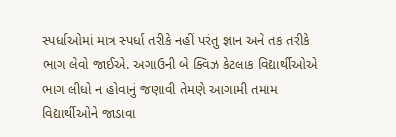સ્પર્ધાઓમાં માત્ર સ્પર્ધા તરીકે નહીં પરંતુ જ્ઞાન અને તક તરીકે ભાગ લેવો જાઈએ. અગાઉની બે ક્વિઝ કેટલાક વિદ્યાર્થીઓએ ભાગ લીધો ન હોવાનું જણાવી તેમણે આગામી તમામ વિદ્યાર્થીઓને જાડાવા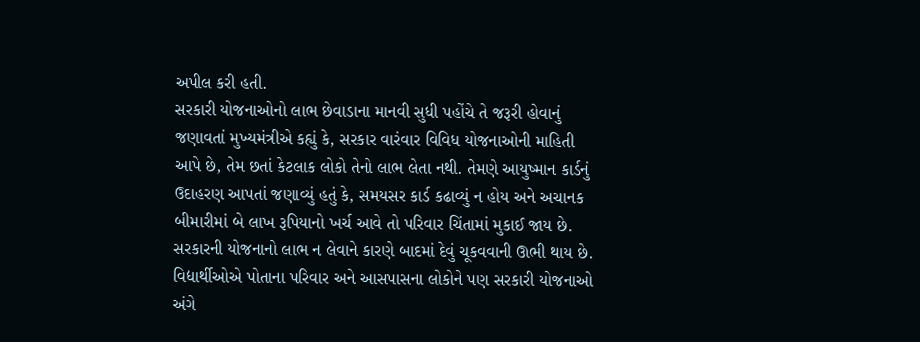અપીલ કરી હતી.
સરકારી યોજનાઓનો લાભ છેવાડાના માનવી સુધી પહોંચે તે જરૂરી હોવાનું જણાવતાં મુખ્યમંત્રીએ કહ્યું કે, સરકાર વારંવાર વિવિધ યોજનાઓની માહિતી આપે છે, તેમ છતાં કેટલાક લોકો તેનો લાભ લેતા નથી. તેમણે આયુષ્માન કાર્ડનું ઉદાહરણ આપતાં જણાવ્યું હતું કે, સમયસર કાર્ડ કઢાવ્યું ન હોય અને અચાનક બીમારીમાં બે લાખ રૂપિયાનો ખર્ચ આવે તો પરિવાર ચિંતામાં મુકાઈ જાય છે. સરકારની યોજનાનો લાભ ન લેવાને કારણે બાદમાં દેવું ચૂકવવાની ઊભી થાય છે. વિદ્યાર્થીઓએ પોતાના પરિવાર અને આસપાસના લોકોને પણ સરકારી યોજનાઓ અંગે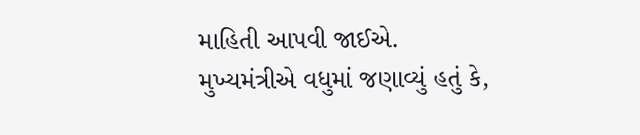માહિતી આપવી જાઈએ.
મુખ્યમંત્રીએ વધુમાં જણાવ્યું હતું કે,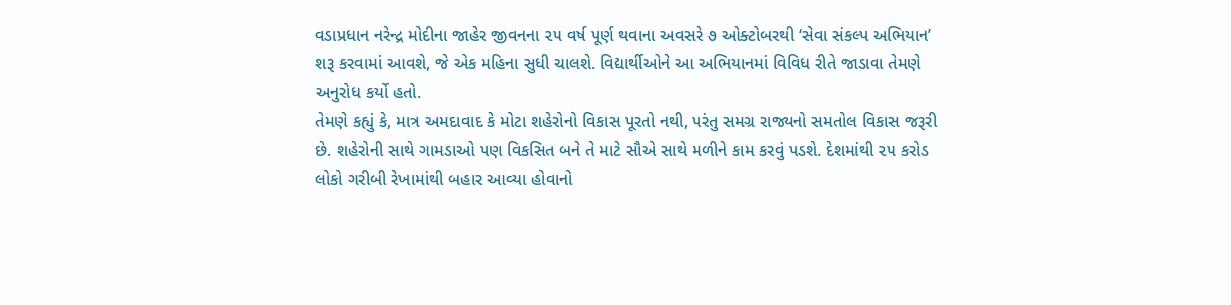વડાપ્રધાન નરેન્દ્ર મોદીના જાહેર જીવનના ૨૫ વર્ષ પૂર્ણ થવાના અવસરે ૭ ઓક્ટોબરથી ‘સેવા સંકલ્પ અભિયાન’ શરૂ કરવામાં આવશે, જે એક મહિના સુધી ચાલશે. વિદ્યાર્થીઓને આ અભિયાનમાં વિવિધ રીતે જાડાવા તેમણે અનુરોધ કર્યો હતો.
તેમણે કહ્યું કે, માત્ર અમદાવાદ કે મોટા શહેરોનો વિકાસ પૂરતો નથી, પરંતુ સમગ્ર રાજ્યનો સમતોલ વિકાસ જરૂરી છે. શહેરોની સાથે ગામડાઓ પણ વિકસિત બને તે માટે સૌએ સાથે મળીને કામ કરવું પડશે. દેશમાંથી ૨૫ કરોડ લોકો ગરીબી રેખામાંથી બહાર આવ્યા હોવાનો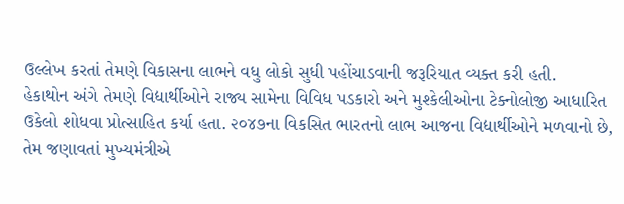ઉલ્લેખ કરતાં તેમણે વિકાસના લાભને વધુ લોકો સુધી પહોંચાડવાની જરૂરિયાત વ્યક્ત કરી હતી.
હેકાથોન અંગે તેમણે વિદ્યાર્થીઓને રાજ્ય સામેના વિવિધ પડકારો અને મુશ્કેલીઓના ટેક્નોલોજી આધારિત ઉકેલો શોધવા પ્રોત્સાહિત કર્યા હતા. ૨૦૪૭ના વિકસિત ભારતનો લાભ આજના વિદ્યાર્થીઓને મળવાનો છે, તેમ જણાવતાં મુખ્યમંત્રીએ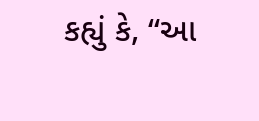કહ્યું કે, “આ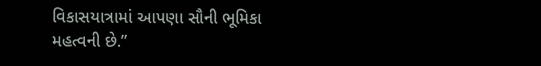વિકાસયાત્રામાં આપણા સૌની ભૂમિકા મહત્વની છે.”